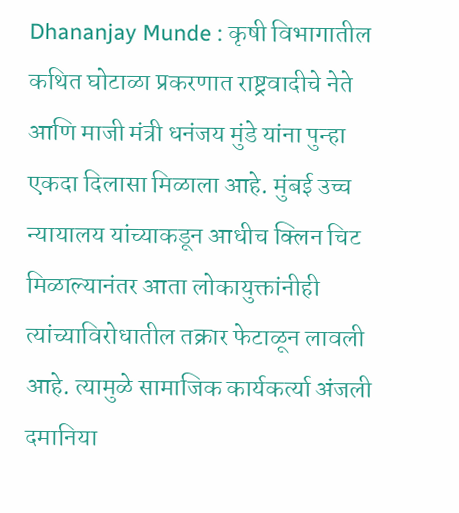Dhananjay Munde : कृषी विभागातील कथित घोटाळा प्रकरणात राष्ट्रवादीचे नेते आणि माजी मंत्री धनंजय मुंडे यांना पुन्हा एकदा दिलासा मिळाला आहे. मुंबई उच्च न्यायालय यांच्याकडून आधीच क्लिन चिट मिळाल्यानंतर आता लोकायुक्तांनीही त्यांच्याविरोधातील तक्रार फेटाळून लावली आहे. त्यामुळे सामाजिक कार्यकर्त्या अंजली दमानिया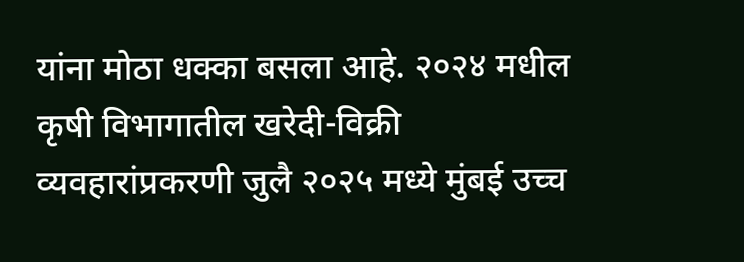यांना मोठा धक्का बसला आहे. २०२४ मधील कृषी विभागातील खरेदी-विक्री व्यवहारांप्रकरणी जुलै २०२५ मध्ये मुंबई उच्च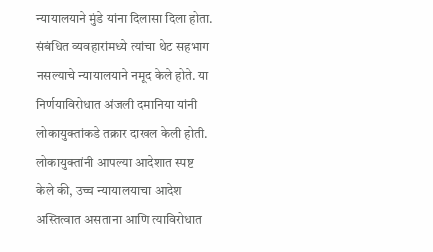न्यायालयाने मुंडे यांना दिलासा दिला होता. संबंधित व्यवहारांमध्ये त्यांचा थेट सहभाग नसल्याचे न्यायालयाने नमूद केले होते. या निर्णयाविरोधात अंजली दमानिया यांनी लोकायुक्तांकडे तक्रार दाखल केली होती. लोकायुक्तांनी आपल्या आदेशात स्पष्ट केले की, उच्च न्यायालयाचा आदेश अस्तित्वात असताना आणि त्याविरोधात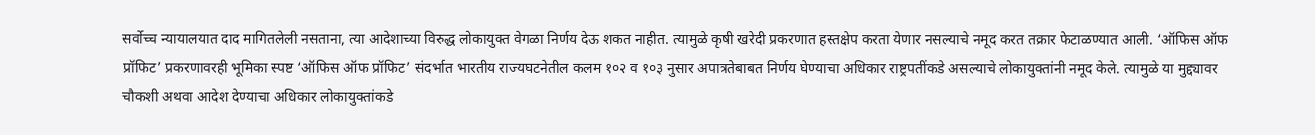सर्वोच्च न्यायालयात दाद मागितलेली नसताना, त्या आदेशाच्या विरुद्ध लोकायुक्त वेगळा निर्णय देऊ शकत नाहीत. त्यामुळे कृषी खरेदी प्रकरणात हस्तक्षेप करता येणार नसल्याचे नमूद करत तक्रार फेटाळण्यात आली. ‘ऑफिस ऑफ प्रॉफिट’ प्रकरणावरही भूमिका स्पष्ट ‘ऑफिस ऑफ प्रॉफिट’ संदर्भात भारतीय राज्यघटनेतील कलम १०२ व १०३ नुसार अपात्रतेबाबत निर्णय घेण्याचा अधिकार राष्ट्रपतींकडे असल्याचे लोकायुक्तांनी नमूद केले. त्यामुळे या मुद्द्यावर चौकशी अथवा आदेश देण्याचा अधिकार लोकायुक्तांकडे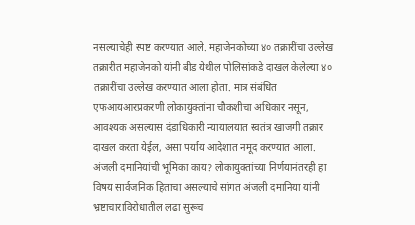नसल्याचेही स्पष्ट करण्यात आले. महाजेनकोच्या ४० तक्रारींचा उल्लेख तक्रारीत महाजेनको यांनी बीड येथील पोलिसांकडे दाखल केलेल्या ४० तक्रारींचा उल्लेख करण्यात आला होता. मात्र संबंधित एफआयआरप्रकरणी लोकायुक्तांना चौकशीचा अधिकार नसून, आवश्यक असल्यास दंडाधिकारी न्यायालयात स्वतंत्र खाजगी तक्रार दाखल करता येईल, असा पर्याय आदेशात नमूद करण्यात आला. अंजली दमानियांची भूमिका काय? लोकायुक्तांच्या निर्णयानंतरही हा विषय सार्वजनिक हिताचा असल्याचे सांगत अंजली दमानिया यांनी भ्रष्टाचाराविरोधातील लढा सुरूच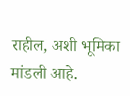राहील, अशी भूमिका मांडली आहे.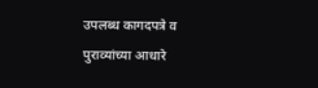उपलब्ध कागदपत्रे व पुराव्यांच्या आधारे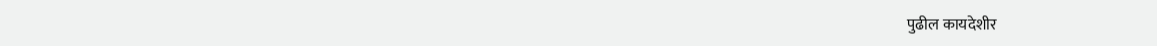पुढील कायदेशीर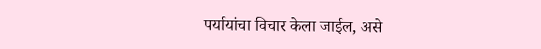पर्यायांचा विचार केला जाईल, असे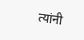त्यांनी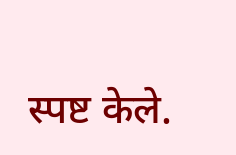स्पष्ट केले.